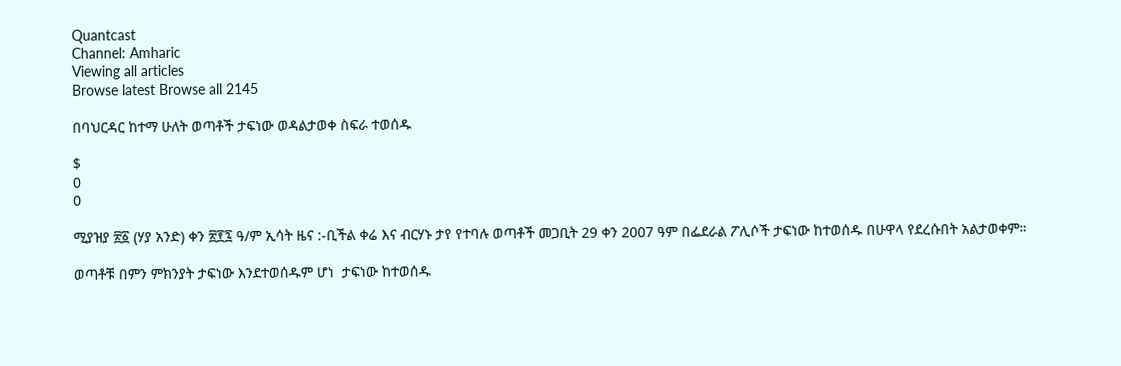Quantcast
Channel: Amharic
Viewing all articles
Browse latest Browse all 2145

በባህርዳር ከተማ ሁለት ወጣቶች ታፍነው ወዳልታወቀ ስፍራ ተወሰዱ

$
0
0

ሚያዝያ ፳፩ (ሃያ አንድ) ቀን ፳፻፯ ዓ/ም ኢሳት ዜና :-ቢችል ቀሬ እና ብርሃኑ ታየ የተባሉ ወጣቶች መጋቢት 29 ቀን 2007 ዓም በፌደራል ፖሊሶች ታፍነው ከተወሰዱ በሁዋላ የደረሱበት አልታወቀም።

ወጣቶቹ በምን ምክንያት ታፍነው እንደተወሰዱም ሆነ  ታፍነው ከተወሰዱ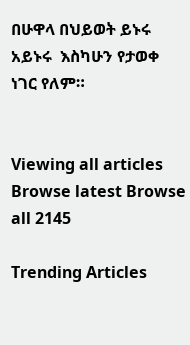በሁዋላ በህይወት ይኑሩ አይኑሩ  እስካሁን የታወቀ ነገር የለም።


Viewing all articles
Browse latest Browse all 2145

Trending Articles